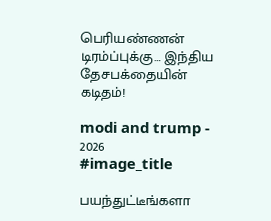பெரியண்ணன் டிரம்ப்புக்கு… இந்திய தேசபக்தையின் கடிதம்!

modi and trump - 2026
#image_title

பயந்துட்டீங்களா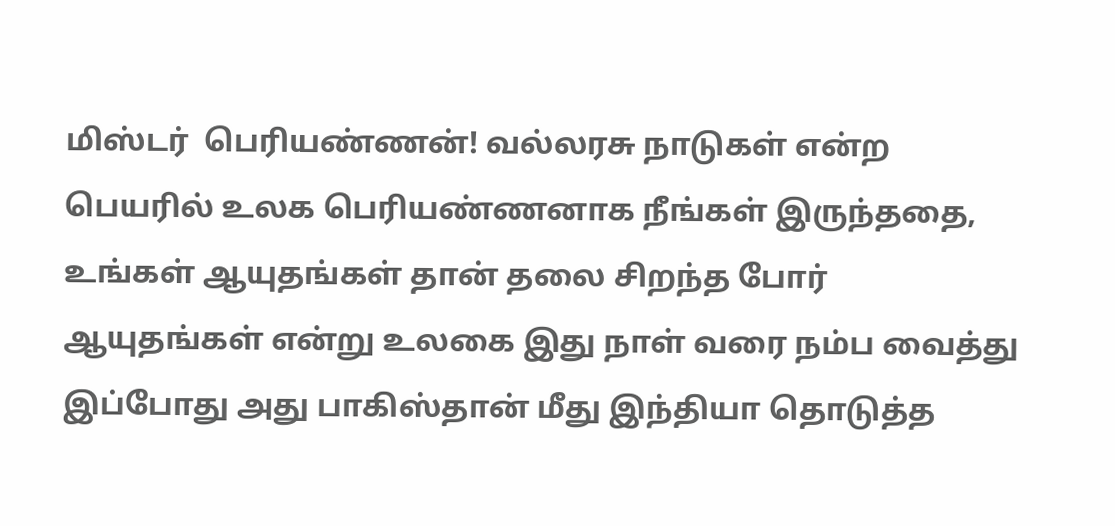மிஸ்டர்  பெரியண்ணன்! வல்லரசு நாடுகள் என்ற பெயரில் உலக பெரியண்ணனாக நீங்கள் இருந்ததை, உங்கள் ஆயுதங்கள் தான் தலை சிறந்த போர் ஆயுதங்கள் என்று உலகை இது நாள் வரை நம்ப வைத்து இப்போது அது பாகிஸ்தான் மீது இந்தியா தொடுத்த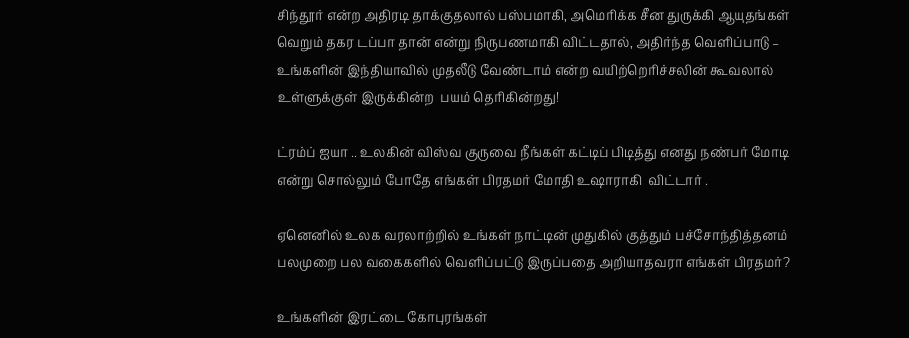சிந்தூர் என்ற அதிரடி தாக்குதலால் பஸ்பமாகி, அமெரிக்க சீன துருக்கி ஆயுதங்கள் வெறும் தகர டப்பா தான் என்று நிருபணமாகி விட்டதால், அதிர்ந்த வெளிப்பாடு – உங்களின் இந்தியாவில் முதலீடு வேண்டாம் என்ற வயிற்றெரிச்சலின் கூவலால்  உள்ளுக்குள் இருக்கின்ற  பயம் தெரிகின்றது!

ட்ரம்ப் ஐயா .. உலகின் விஸ்வ குருவை நீங்கள் கட்டிப் பிடித்து எனது நண்பர் மோடி என்று சொல்லும் போதே எங்கள் பிரதமர் மோதி உஷாராகி  விட்டார் .

ஏனெனில் உலக வரலாற்றில் உங்கள் நாட்டின் முதுகில் குத்தும் பச்சோந்தித்தனம் பலமுறை பல வகைகளில் வெளிப்பட்டு இருப்பதை அறியாதவரா எங்கள் பிரதமர்?

உங்களின் இரட்டை கோபுரங்கள்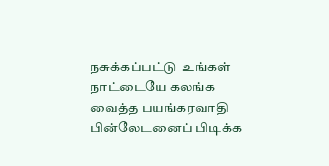நசுக்கப்பட்டு  உங்கள் நாட்டையே கலங்க வைத்த பயங்கரவாதி பின்லேடனைப் பிடிக்க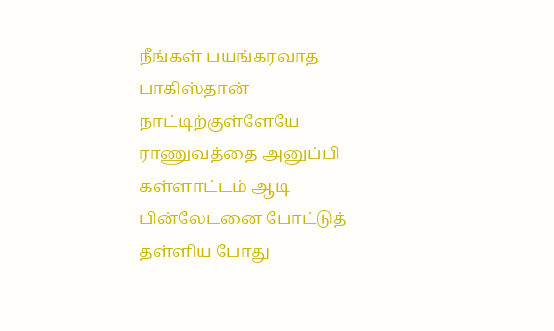நீங்கள் பயங்கரவாத பாகிஸ்தான் நாட்டிற்குள்ளேயே ராணுவத்தை அனுப்பி கள்ளாட்டம் ஆடி பின்லேடனை போட்டுத் தள்ளிய போது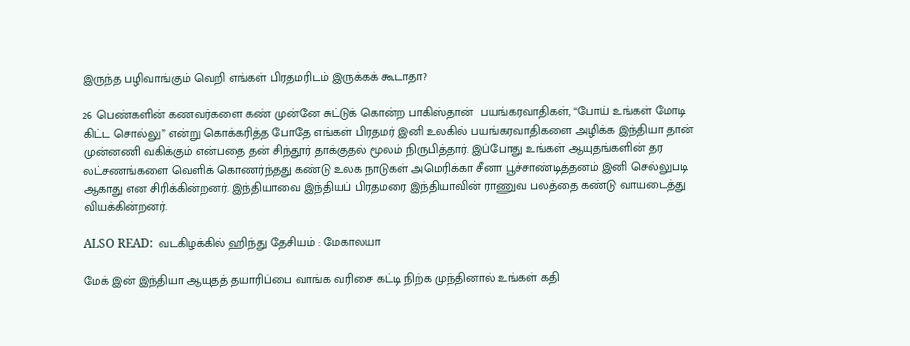இருந்த பழிவாங்கும் வெறி எங்கள் பிரதமரிடம் இருக்கக் கூடாதா?

26 பெண்களின் கணவர்களை கண் முன்னே சுட்டுக் கொன்ற பாகிஸ்தான்  பயங்கரவாதிகள், “போய் உங்கள் மோடி கிட்ட சொல்லு” என்று கொக்கரித்த போதே எங்கள் பிரதமர் இனி உலகில் பயங்கரவாதிகளை அழிக்க இந்தியா தான் முன்னணி வகிக்கும் என்பதை தன் சிந்தூர் தாக்குதல் மூலம் நிருபித்தார். இப்போது உங்கள் ஆயுதங்களின் தர லட்சணங்களை வெளிக் கொணர்ந்தது கண்டு உலக நாடுகள் அமெரிக்கா சீனா பூச்சாண்டித்தனம் இனி செல்லுபடி ஆகாது என சிரிக்கின்றனர். இந்தியாவை இந்தியப் பிரதமரை இந்தியாவின் ராணுவ பலத்தை கண்டு வாயடைத்து வியக்கின்றனர்.

ALSO READ:  வடகிழக்கில் ஹிந்து தேசியம் : மேகாலயா

மேக் இன் இந்தியா ஆயுதத் தயாரிப்பை வாங்க வரிசை கட்டி நிற்க முந்தினால் உங்கள் கதி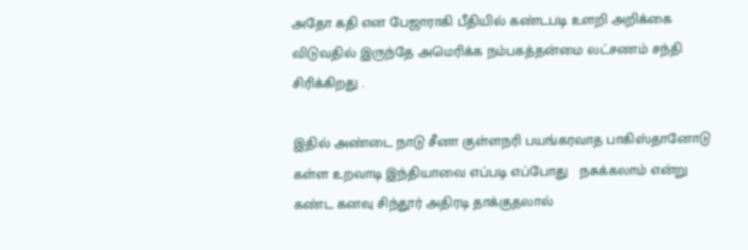அதோ கதி என பேஜாராகி பீதியில் கண்டபடி உளறி அறிக்கை விடுவதில் இருந்தே அமெரிக்க நம்பகத்தன்மை லட்சணம் சந்தி சிரிக்கிறது .

இதில் அண்டை நாடு சீனா குள்ளநரி பயங்கரவாத பாகிஸ்தானோடு  கள்ள உறவாடி இந்தியாவை எப்படி எப்போது   நசுக்கலாம் என்று கண்ட கனவு சிந்தூர் அதிரடி தாக்குதலால்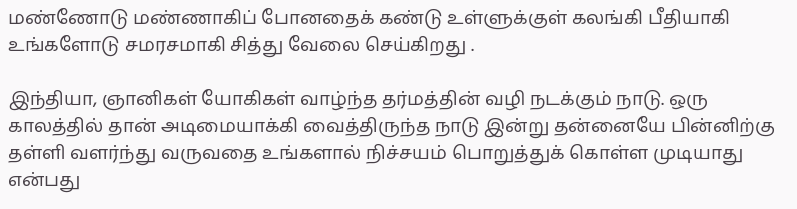மண்ணோடு மண்ணாகிப் போனதைக் கண்டு உள்ளுக்குள் கலங்கி பீதியாகி உங்களோடு சமரசமாகி சித்து வேலை செய்கிறது .

இந்தியா, ஞானிகள் யோகிகள் வாழ்ந்த தர்மத்தின் வழி நடக்கும் நாடு. ஒரு காலத்தில் தான் அடிமையாக்கி வைத்திருந்த நாடு இன்று தன்னையே பின்னிற்கு தள்ளி வளர்ந்து வருவதை உங்களால் நிச்சயம் பொறுத்துக் கொள்ள முடியாது என்பது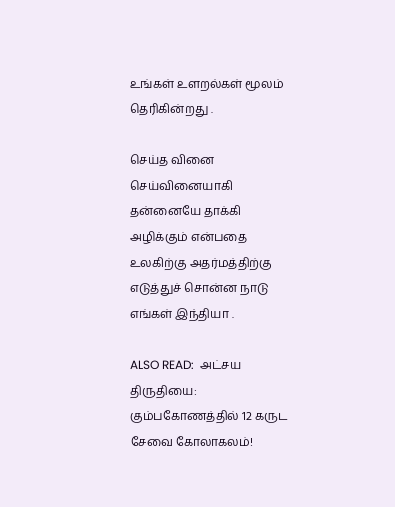உங்கள் உளறல்கள் மூலம் தெரிகின்றது .

செய்த வினை செய்வினையாகி தன்னையே தாக்கி அழிக்கும் என்பதை உலகிற்கு அதர்மத்திற்கு எடுத்துச் சொன்ன நாடு  எங்கள் இந்தியா .

ALSO READ:  அட்சய திருதியை: கும்பகோணத்தில் 12 கருட சேவை கோலாகலம்!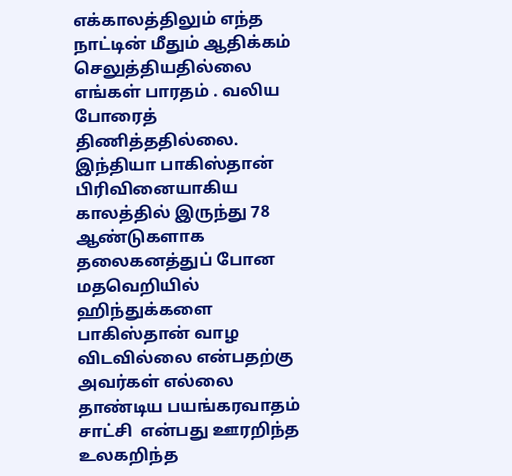எக்காலத்திலும் எந்த நாட்டின் மீதும் ஆதிக்கம் செலுத்தியதில்லை எங்கள் பாரதம் . வலிய போரைத் திணித்ததில்லை. இந்தியா பாகிஸ்தான் பிரிவினையாகிய காலத்தில் இருந்து 78 ஆண்டுகளாக தலைகனத்துப் போன மதவெறியில்  ஹிந்துக்களை பாகிஸ்தான் வாழ விடவில்லை என்பதற்கு அவர்கள் எல்லை தாண்டிய பயங்கரவாதம் சாட்சி  என்பது ஊரறிந்த உலகறிந்த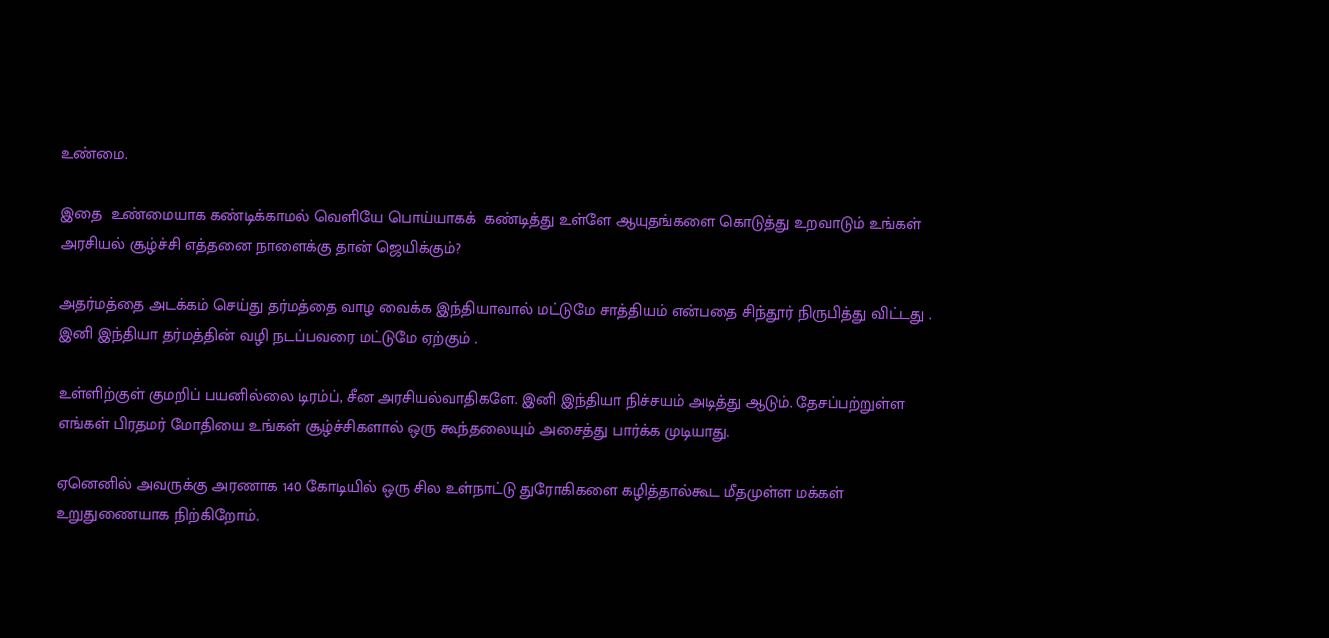உண்மை.

இதை  உண்மையாக கண்டிக்காமல் வெளியே பொய்யாகக்  கண்டித்து உள்ளே ஆயுதங்களை கொடுத்து உறவாடும் உங்கள் அரசியல் சூழ்ச்சி எத்தனை நாளைக்கு தான் ஜெயிக்கும்?

அதர்மத்தை அடக்கம் செய்து தர்மத்தை வாழ வைக்க இந்தியாவால் மட்டுமே சாத்தியம் என்பதை சிந்தூர் நிருபித்து விட்டது . இனி இந்தியா தர்மத்தின் வழி நடப்பவரை மட்டுமே ஏற்கும் .

உள்ளிற்குள் குமறிப் பயனில்லை டிரம்ப், சீன அரசியல்வாதிகளே. இனி இந்தியா நிச்சயம் அடித்து ஆடும். தேசப்பற்றுள்ள எங்கள் பிரதமர் மோதியை உங்கள் சூழ்ச்சிகளால் ஒரு கூந்தலையும் அசைத்து பார்க்க முடியாது.

ஏனெனில் அவருக்கு அரணாக 140 கோடியில் ஒரு சில உள்நாட்டு துரோகிகளை கழித்தால்கூட மீதமுள்ள மக்கள் உறுதுணையாக நிற்கிறோம்.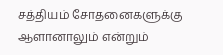சத்தியம் சோதனைகளுக்கு ஆளானாலும் என்றும்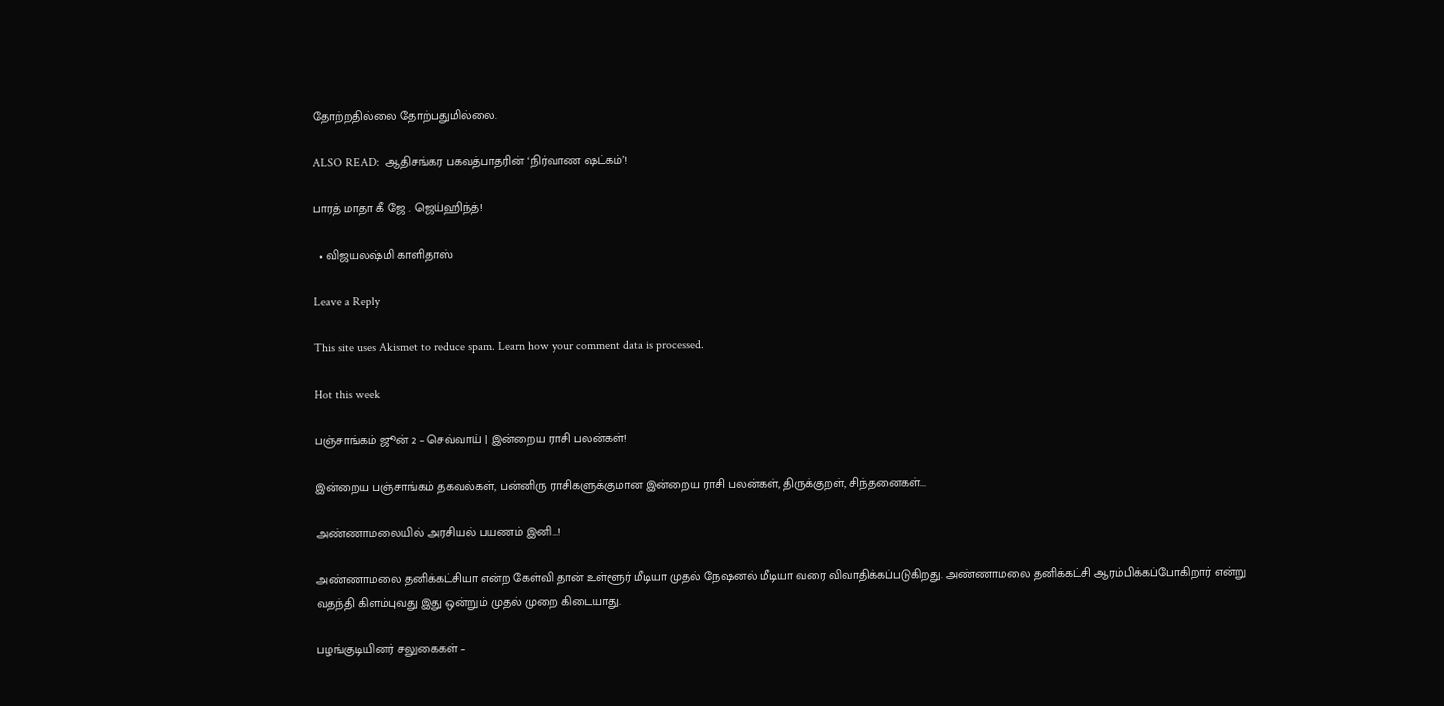தோற்றதில்லை தோற்பதுமில்லை.

ALSO READ:  ஆதிசங்கர பகவத்பாதரின் ‘நிர்வாண ஷட்கம்’!

பாரத் மாதா கீ ஜே . ஜெய்ஹிந்த்!

  • விஜயலஷ்மி காளிதாஸ்

Leave a Reply

This site uses Akismet to reduce spam. Learn how your comment data is processed.

Hot this week

பஞ்சாங்கம் ஜூன் 2 – செவ்வாய் | இன்றைய ராசி பலன்கள்!

இன்றைய பஞ்சாங்கம் தகவல்கள், பன்னிரு ராசிகளுக்குமான இன்றைய ராசி பலன்கள், திருக்குறள், சிந்தனைகள்...

அண்ணாமலையில் அரசியல் பயணம் இனி…!

அண்ணாமலை தனிக்கட்சியா என்ற கேள்வி தான் உள்ளூர் மீடியா முதல் நேஷனல் மீடியா வரை விவாதிக்கப்படுகிறது. அண்ணாமலை தனிக்கட்சி ஆரம்பிக்கப்போகிறார் என்று வதந்தி கிளம்புவது இது ஒன்றும் முதல் முறை கிடையாது.

பழங்குடியினர் சலுகைகள் –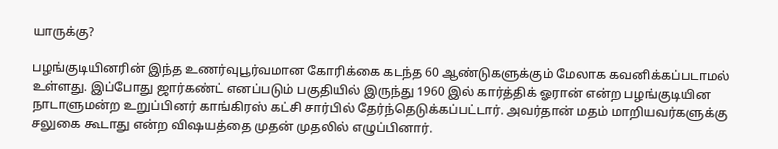யாருக்கு?

பழங்குடியினரின் இந்த உணர்வுபூர்வமான கோரிக்கை கடந்த 60 ஆண்டுகளுக்கும் மேலாக கவனிக்கப்படாமல் உள்ளது. இப்போது ஜார்கண்ட் எனப்படும் பகுதியில் இருந்து 1960 இல் கார்த்திக் ஓரான் என்ற பழங்குடியின நாடாளுமன்ற உறுப்பினர் காங்கிரஸ் கட்சி சார்பில் தேர்ந்தெடுக்கப்பட்டார். அவர்தான் மதம் மாறியவர்களுக்கு சலுகை கூடாது என்ற விஷயத்தை முதன் முதலில் எழுப்பினார்.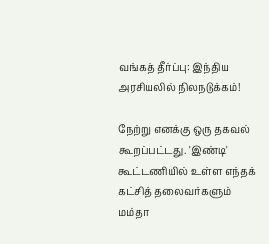வங்கத் தீர்ப்பு: இந்திய அரசியலில் நிலநடுக்கம்!

நேற்று எனக்கு ஒரு தகவல் கூறப்பட்டது. 'இண்டி' கூட்டணியில் உள்ள எந்தக் கட்சித் தலைவர்களும் மம்தா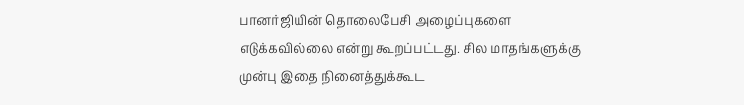பானர்ஜியின் தொலைபேசி அழைப்புகளை எடுக்கவில்லை என்று கூறப்பட்டது. சில மாதங்களுக்கு முன்பு இதை நினைத்துக்கூட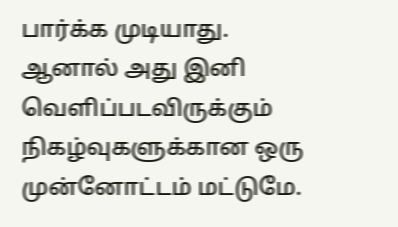பார்க்க முடியாது. ஆனால் அது இனி வெளிப்படவிருக்கும் நிகழ்வுகளுக்கான ஒரு முன்னோட்டம் மட்டுமே.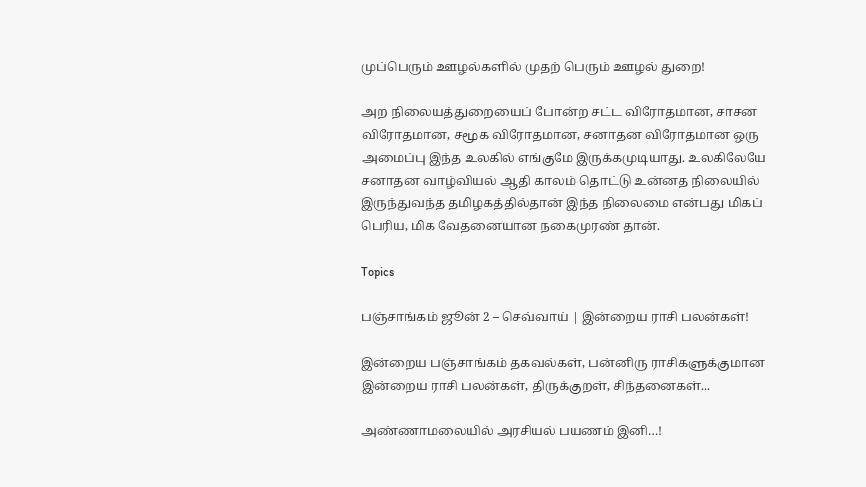முப்பெரும் ஊழல்களில் முதற் பெரும் ஊழல் துறை!

அற நிலையத்துறையைப் போன்ற சட்ட விரோதமான, சாசன விரோதமான, சமூக விரோதமான, சனாதன விரோதமான ஒரு அமைப்பு இந்த உலகில் எங்குமே இருக்கமுடியாது. உலகிலேயே சனாதன வாழ்வியல் ஆதி காலம் தொட்டு உன்னத நிலையில் இருந்துவந்த தமிழகத்தில்தான் இந்த நிலைமை என்பது மிகப் பெரிய, மிக வேதனையான நகைமுரண் தான்.

Topics

பஞ்சாங்கம் ஜூன் 2 – செவ்வாய் | இன்றைய ராசி பலன்கள்!

இன்றைய பஞ்சாங்கம் தகவல்கள், பன்னிரு ராசிகளுக்குமான இன்றைய ராசி பலன்கள், திருக்குறள், சிந்தனைகள்...

அண்ணாமலையில் அரசியல் பயணம் இனி…!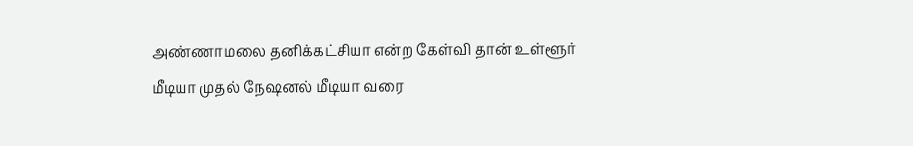அண்ணாமலை தனிக்கட்சியா என்ற கேள்வி தான் உள்ளூர் மீடியா முதல் நேஷனல் மீடியா வரை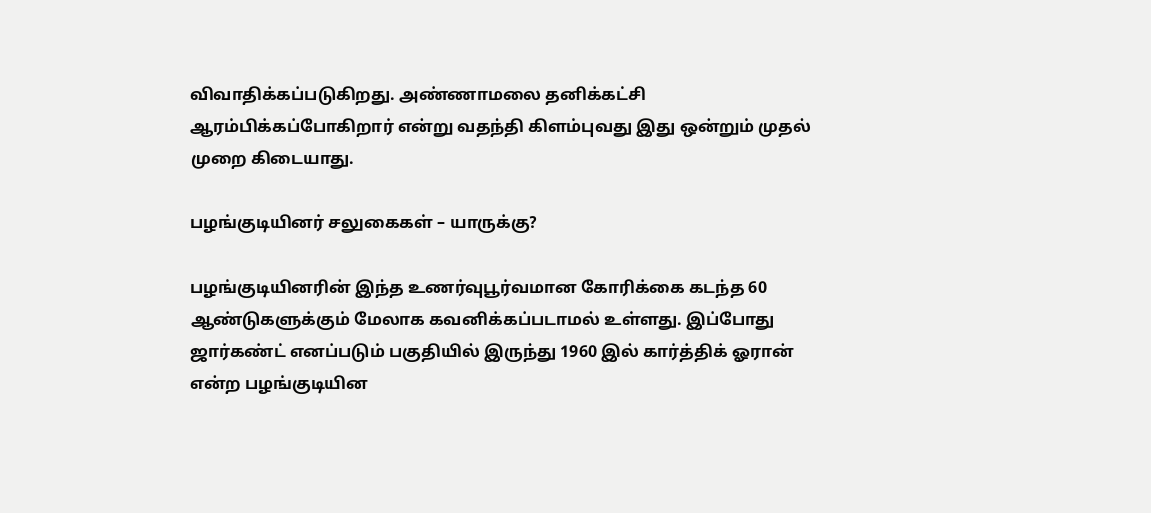விவாதிக்கப்படுகிறது. அண்ணாமலை தனிக்கட்சி ஆரம்பிக்கப்போகிறார் என்று வதந்தி கிளம்புவது இது ஒன்றும் முதல் முறை கிடையாது.

பழங்குடியினர் சலுகைகள் – யாருக்கு?

பழங்குடியினரின் இந்த உணர்வுபூர்வமான கோரிக்கை கடந்த 60 ஆண்டுகளுக்கும் மேலாக கவனிக்கப்படாமல் உள்ளது. இப்போது ஜார்கண்ட் எனப்படும் பகுதியில் இருந்து 1960 இல் கார்த்திக் ஓரான் என்ற பழங்குடியின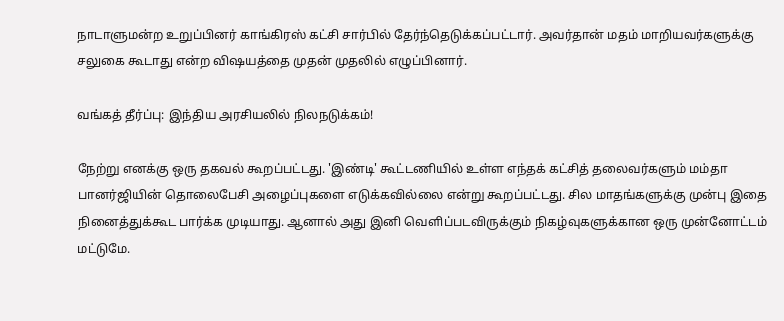நாடாளுமன்ற உறுப்பினர் காங்கிரஸ் கட்சி சார்பில் தேர்ந்தெடுக்கப்பட்டார். அவர்தான் மதம் மாறியவர்களுக்கு சலுகை கூடாது என்ற விஷயத்தை முதன் முதலில் எழுப்பினார்.

வங்கத் தீர்ப்பு: இந்திய அரசியலில் நிலநடுக்கம்!

நேற்று எனக்கு ஒரு தகவல் கூறப்பட்டது. 'இண்டி' கூட்டணியில் உள்ள எந்தக் கட்சித் தலைவர்களும் மம்தா பானர்ஜியின் தொலைபேசி அழைப்புகளை எடுக்கவில்லை என்று கூறப்பட்டது. சில மாதங்களுக்கு முன்பு இதை நினைத்துக்கூட பார்க்க முடியாது. ஆனால் அது இனி வெளிப்படவிருக்கும் நிகழ்வுகளுக்கான ஒரு முன்னோட்டம் மட்டுமே.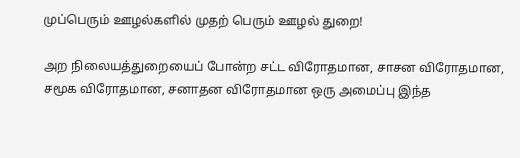முப்பெரும் ஊழல்களில் முதற் பெரும் ஊழல் துறை!

அற நிலையத்துறையைப் போன்ற சட்ட விரோதமான, சாசன விரோதமான, சமூக விரோதமான, சனாதன விரோதமான ஒரு அமைப்பு இந்த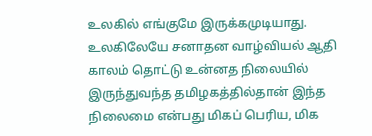உலகில் எங்குமே இருக்கமுடியாது. உலகிலேயே சனாதன வாழ்வியல் ஆதி காலம் தொட்டு உன்னத நிலையில் இருந்துவந்த தமிழகத்தில்தான் இந்த நிலைமை என்பது மிகப் பெரிய, மிக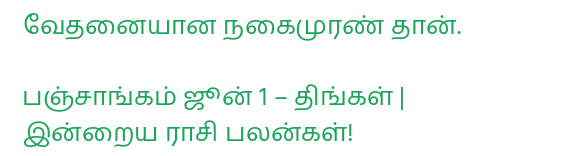வேதனையான நகைமுரண் தான்.

பஞ்சாங்கம் ஜூன் 1 – திங்கள் | இன்றைய ராசி பலன்கள்!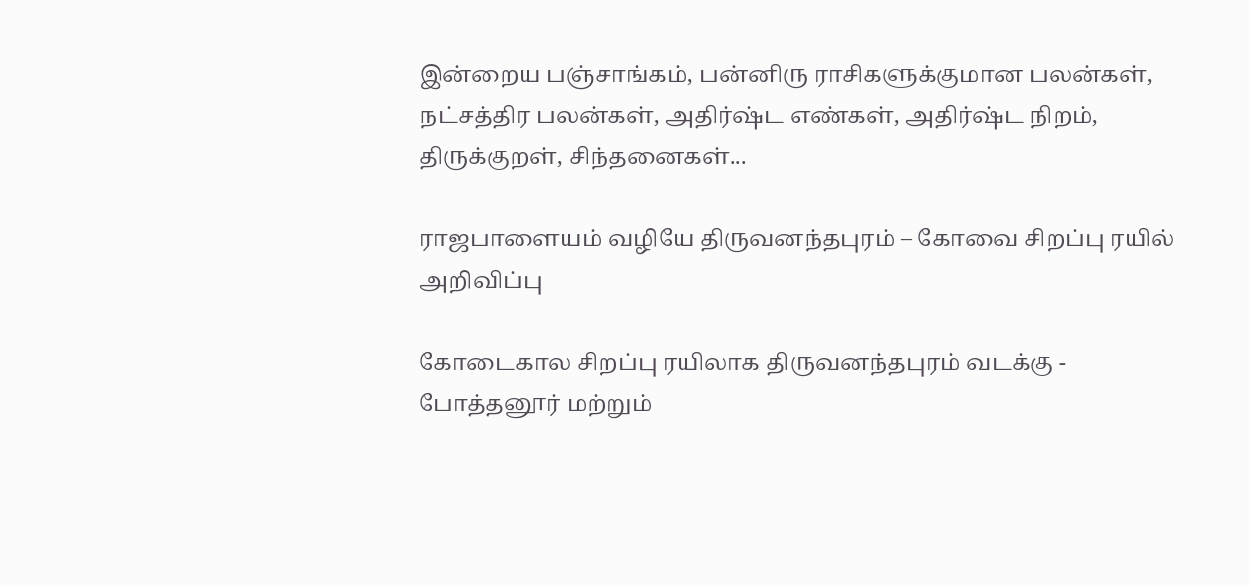இன்றைய பஞ்சாங்கம், பன்னிரு ராசிகளுக்குமான பலன்கள், நட்சத்திர பலன்கள், அதிர்ஷ்ட எண்கள், அதிர்ஷ்ட நிறம், திருக்குறள், சிந்தனைகள்...

ராஜபாளையம் வழியே திருவனந்தபுரம் – கோவை சிறப்பு ரயில் அறிவிப்பு

கோடைகால சிறப்பு ரயிலாக திருவனந்தபுரம் வடக்கு - போத்தனூர் மற்றும்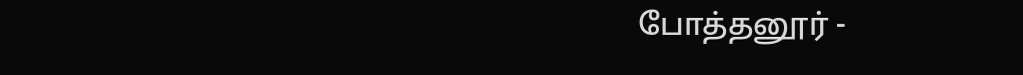போத்தனூர் -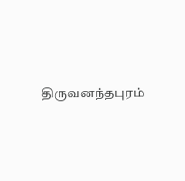திருவனந்தபுரம்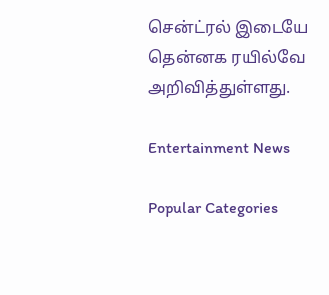சென்ட்ரல் இடையே தென்னக ரயில்வே அறிவித்துள்ளது.

Entertainment News

Popular Categories